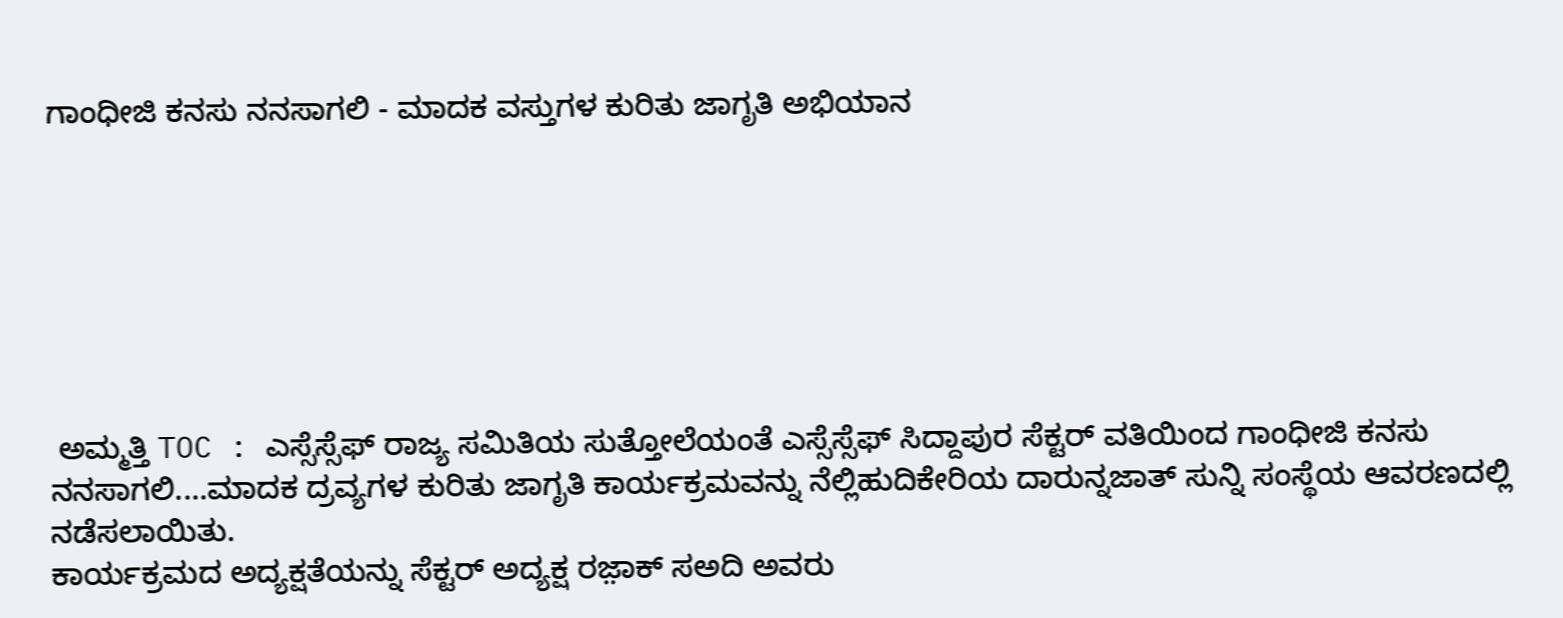ಗಾಂಧೀಜಿ ಕನಸು ನನಸಾಗಲಿ - ಮಾದಕ ವಸ್ತುಗಳ ಕುರಿತು ಜಾಗೃತಿ ಅಭಿಯಾನ







 ಅಮ್ಮತ್ತಿ TOC : ಎಸ್ಸೆಸ್ಸೆಫ್ ರಾಜ್ಯ ಸಮಿತಿಯ ಸುತ್ತೋಲೆಯಂತೆ ಎಸ್ಸೆಸ್ಸೆಫ್ ಸಿದ್ದಾಪುರ ಸೆಕ್ಟರ್ ವತಿಯಿಂದ ಗಾಂಧೀಜಿ ಕನಸು ನನಸಾಗಲಿ....ಮಾದಕ ದ್ರವ್ಯಗಳ ಕುರಿತು ಜಾಗೃತಿ ಕಾರ್ಯಕ್ರಮವನ್ನು ನೆಲ್ಲಿಹುದಿಕೇರಿಯ ದಾರುನ್ನಜಾತ್ ಸುನ್ನಿ ಸಂಸ್ಥೆಯ ಆವರಣದಲ್ಲಿ ನಡೆಸಲಾಯಿತು.
ಕಾರ್ಯಕ್ರಮದ ಅದ್ಯಕ್ಷತೆಯನ್ನು ಸೆಕ್ಟರ್ ಅದ್ಯಕ್ಷ ರಜ಼ಾಕ್ ಸ‌ಅದಿ ಅವರು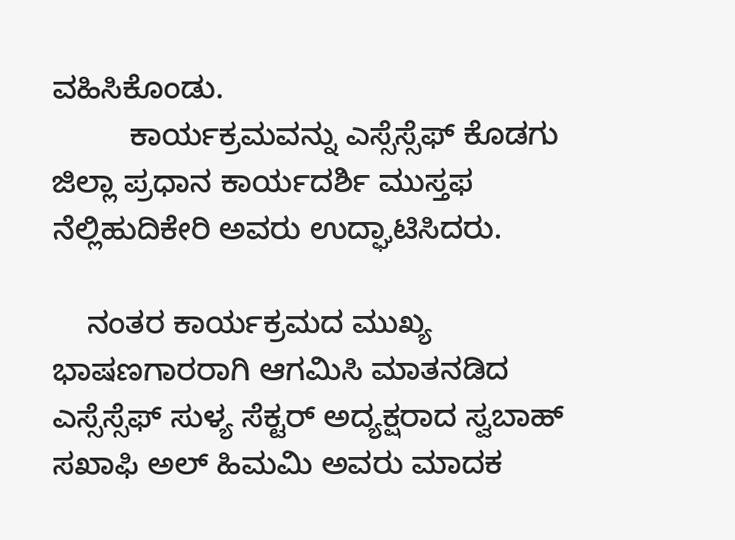ವಹಿಸಿಕೊಂಡು.
         ಕಾರ್ಯಕ್ರಮವನ್ನು ಎಸ್ಸೆಸ್ಸೆಫ್ ಕೊಡಗು ಜಿಲ್ಲಾ ಪ್ರಧಾನ ಕಾರ್ಯದರ್ಶಿ ಮುಸ್ತಫ ನೆಲ್ಲಿಹುದಿಕೇರಿ ಅವರು ಉದ್ಘಾಟಿಸಿದರು.

    ನಂತರ ಕಾರ್ಯಕ್ರಮದ ಮುಖ್ಯ ಭಾಷಣಗಾರರಾಗಿ ಆಗಮಿಸಿ ಮಾತನಡಿದ ಎಸ್ಸೆಸ್ಸೆಫ್ ಸುಳ್ಯ ಸೆಕ್ಟರ್ ಅದ್ಯಕ್ಷರಾದ ಸ್ವಬಾಹ್ ಸಖಾಫಿ ಅಲ್ ಹಿಮಮಿ ಅವರು ಮಾದಕ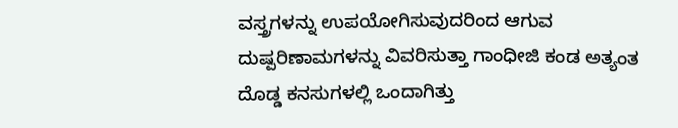ವಸ್ತ್ರಗಳನ್ನು ಉಪಯೋಗಿಸುವುದರಿಂದ ಆಗುವ ದುಷ್ಪರಿಣಾಮಗಳನ್ನು ವಿವರಿಸುತ್ತಾ ಗಾಂಧೀಜಿ ಕಂಡ ಅತ್ಯಂತ ದೊಡ್ಡ ಕನಸುಗಳಲ್ಲಿ ಒಂದಾಗಿತ್ತು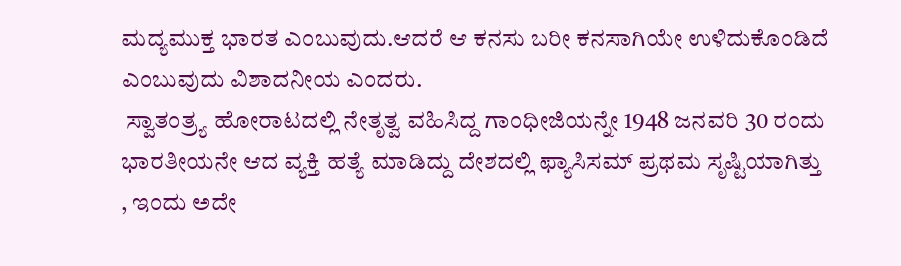ಮದ್ಯಮುಕ್ತ ಭಾರತ ಎಂಬುವುದು.ಆದರೆ ಆ ಕನಸು ಬರೀ ಕನಸಾಗಿಯೇ ಉಳಿದುಕೊಂಡಿದೆ ಎಂಬುವುದು ವಿಶಾದನೀಯ ಎಂದರು.
 ಸ್ವಾತಂತ್ರ್ಯ ಹೋರಾಟದಲ್ಲಿ ನೇತೃತ್ವ ವಹಿಸಿದ್ದ ಗಾಂಧೀಜಿಯನ್ನೇ 1948 ಜನವರಿ 30 ರಂದು ಭಾರತೀಯನೇ ಆದ ವ್ಯಕ್ತಿ ಹತ್ಯೆ ಮಾಡಿದ್ದು ದೇಶದಲ್ಲಿ ಫ್ಯಾಸಿಸಮ್‌ ಪ್ರಥಮ ಸೃಷ್ಟಿಯಾಗಿತ್ತು , ಇಂದು ಅದೇ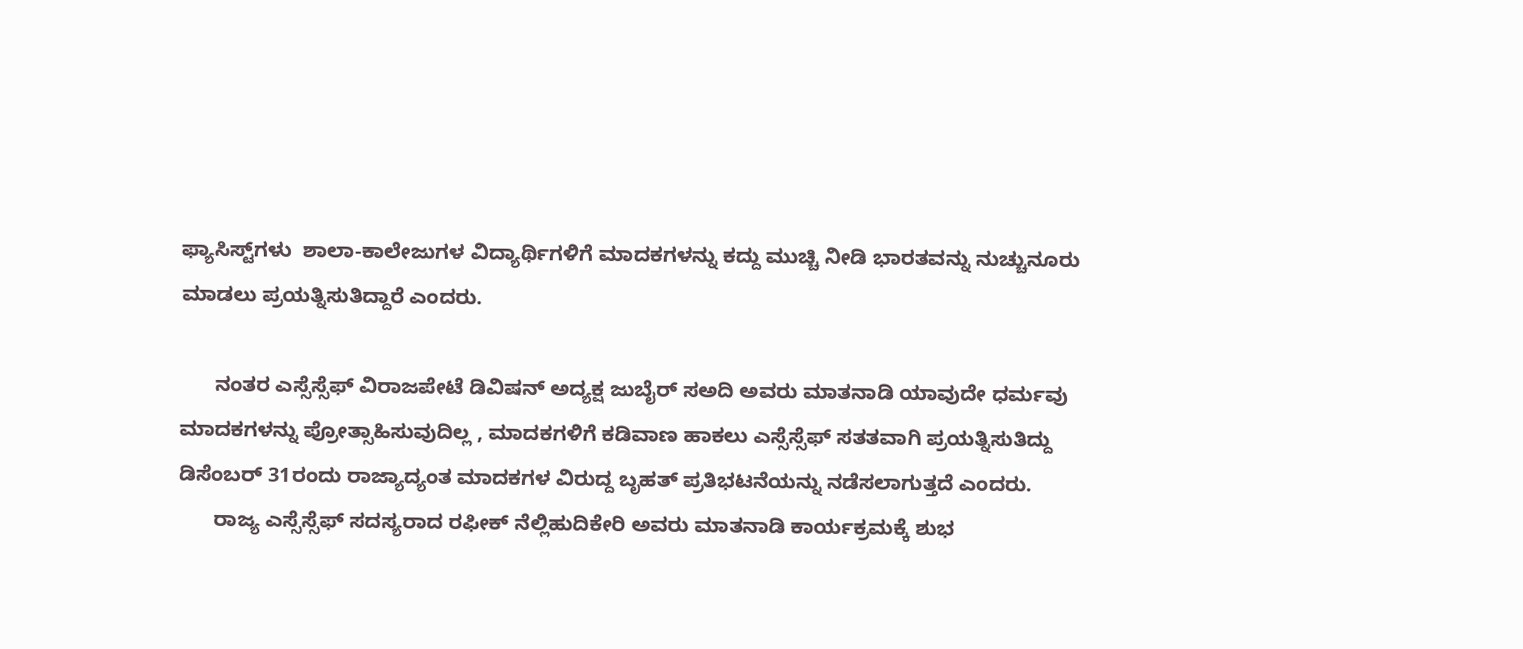ಫ್ಯಾಸಿಸ್ಟ್‌ಗಳು  ಶಾಲಾ-ಕಾಲೇಜುಗಳ ವಿದ್ಯಾರ್ಥಿಗಳಿಗೆ ಮಾದಕಗಳನ್ನು ಕದ್ದು ಮುಚ್ಚಿ ನೀಡಿ ಭಾರತವನ್ನು ನುಚ್ಚುನೂರು ಮಾಡಲು ಪ್ರಯತ್ನಿಸುತಿದ್ದಾರೆ ಎಂದರು.

      ನಂತರ ಎಸ್ಸೆಸ್ಸೆಫ್ ವಿರಾಜಪೇಟೆ ಡಿವಿಷನ್ ಅದ್ಯಕ್ಷ ಜುಬೈರ್ ಸ‌ಅದಿ ಅವರು ಮಾತನಾಡಿ ಯಾವುದೇ ಧರ್ಮವು ಮಾದಕಗಳನ್ನು ಪ್ರೋತ್ಸಾಹಿಸುವುದಿಲ್ಲ , ಮಾದಕಗಳಿಗೆ ಕಡಿವಾಣ ಹಾಕಲು ಎಸ್ಸೆಸ್ಸೆಫ್ ಸತತವಾಗಿ ಪ್ರಯತ್ನಿಸುತಿದ್ದು ಡಿಸೆಂಬರ್ 31ರಂದು ರಾಜ್ಯಾದ್ಯಂತ ಮಾದಕಗಳ ವಿರುದ್ದ ಬೃಹತ್ ಪ್ರತಿಭಟನೆಯನ್ನು ನಡೆಸಲಾಗುತ್ತದೆ ಎಂದರು.
      ರಾಜ್ಯ ಎಸ್ಸೆಸ್ಸೆಫ್ ಸದಸ್ಯರಾದ ರಫೀಕ್ ನೆಲ್ಲಿಹುದಿಕೇರಿ ಅವರು ಮಾತನಾಡಿ ಕಾರ್ಯಕ್ರಮಕ್ಕೆ ಶುಭ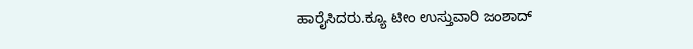ಹಾರೈಸಿದರು.ಕ್ಯೂ ಟೀಂ ಉಸ್ತುವಾರಿ ಜಂಶಾದ್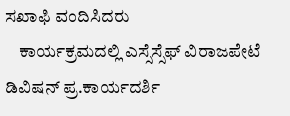ಸಖಾಫಿ ವಂದಿಸಿದರು
    ಕಾರ್ಯಕ್ರಮದಲ್ಲಿ ಎಸ್ಸೆಸ್ಸೆಫ್ ವಿರಾಜಪೇಟೆ ಡಿವಿಷನ್ ಪ್ರ.ಕಾರ್ಯದರ್ಶಿ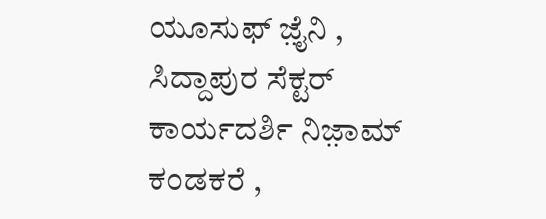ಯೂಸುಫ್ ಜ಼ೈನಿ , ಸಿದ್ದಾಪುರ ಸೆಕ್ಟರ್ ಕಾರ್ಯದರ್ಶಿ ನಿಜ಼ಾಮ್ ಕಂಡಕರೆ ,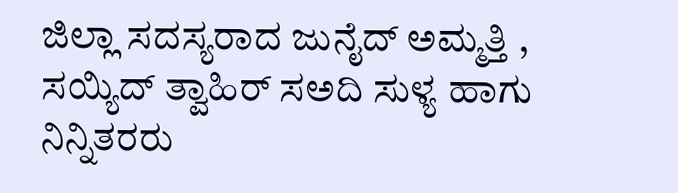ಜಿಲ್ಲಾ ಸದಸ್ಯರಾದ ಜುನೈದ್ ಅಮ್ಮತ್ತಿ , ಸಯ್ಯಿದ್ ತ್ವಾಹಿರ್ ಸ‌ಅದಿ ಸುಳ್ಯ ಹಾಗು ನಿನ್ನಿತರರು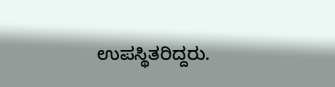ಉಪಸ್ಥಿತರಿದ್ದರು.